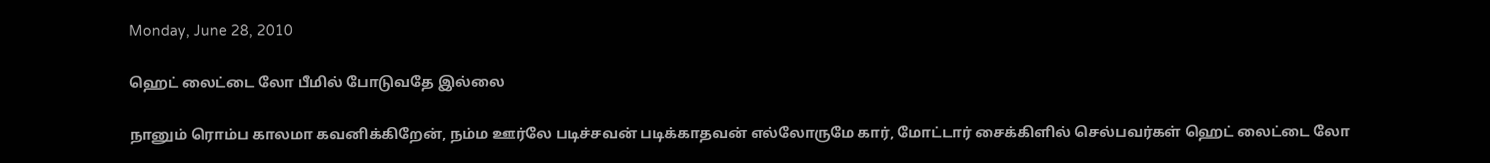Monday, June 28, 2010

ஹெட் லைட்டை லோ பீமில் போடுவதே இல்லை

நானும் ரொம்ப காலமா கவனிக்கிறேன், நம்ம ஊர்லே படிச்சவன் படிக்காதவன் எல்லோருமே கார், மோட்டார் சைக்கிளில் செல்பவர்கள் ஹெட் லைட்டை லோ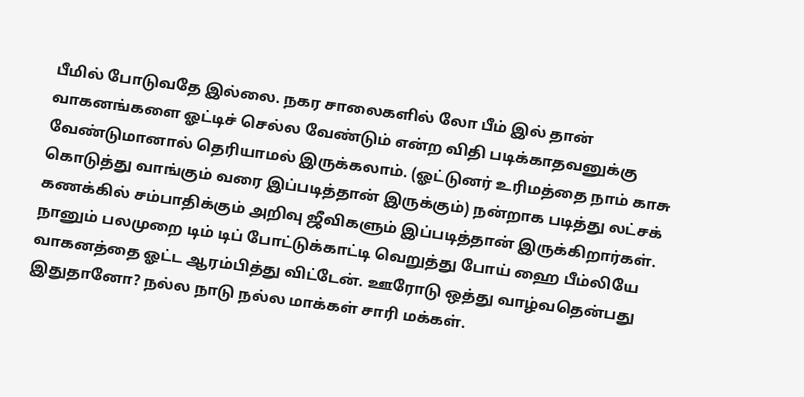பீமில் போடுவதே இல்லை. நகர சாலைகளில் லோ பீம் இல் தான் வாகனங்களை ஓட்டிச் செல்ல வேண்டும் என்ற விதி படிக்காதவனுக்கு வேண்டுமானால் தெரியாமல் இருக்கலாம். (ஓட்டுனர் உரிமத்தை நாம் காசு கொடுத்து வாங்கும் வரை இப்படித்தான் இருக்கும்) நன்றாக படித்து லட்சக் கணக்கில் சம்பாதிக்கும் அறிவு ஜீவிகளும் இப்படித்தான் இருக்கிறார்கள். நானும் பலமுறை டிம் டிப் போட்டுக்காட்டி வெறுத்து போய் ஹை பீம்லியே வாகனத்தை ஓட்ட ஆரம்பித்து விட்டேன். ஊரோடு ஒத்து வாழ்வதென்பது இதுதானோ? நல்ல நாடு நல்ல மாக்கள் சாரி மக்கள்.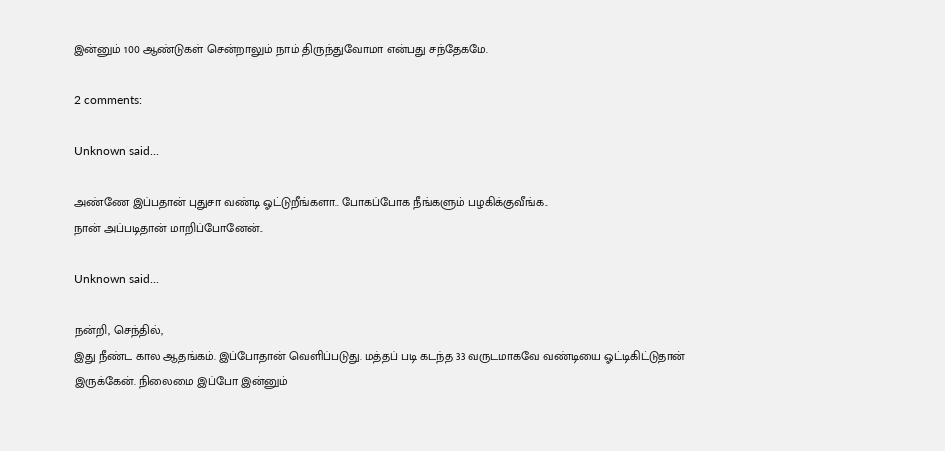இன்னும் 100 ஆண்டுகள் சென்றாலும் நாம் திருந்துவோமா என்பது சந்தேகமே.

2 comments:

Unknown said...

அண்ணே இப்பதான் புதுசா வண்டி ஓட்டுறீங்களா.. போகப்போக நீங்களும் பழகிக்குவீங்க..
நான் அப்படிதான் மாறிப்போனேன்..

Unknown said...

நன்றி, செந்தில்,
இது நீண்ட கால ஆதங்கம். இப்போதான் வெளிப்படுது. மத்தப் படி கடந்த 33 வருடமாகவே வண்டியை ஓட்டிகிட்டுதான் இருக்கேன். நிலைமை இப்போ இன்னும்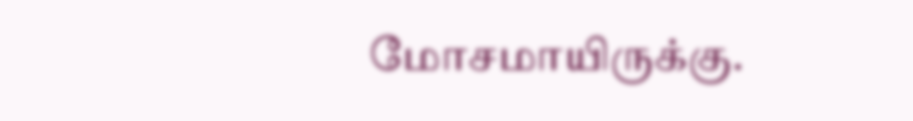மோசமாயிருக்கு.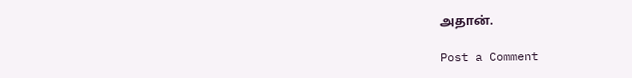அதான்.

Post a Comment